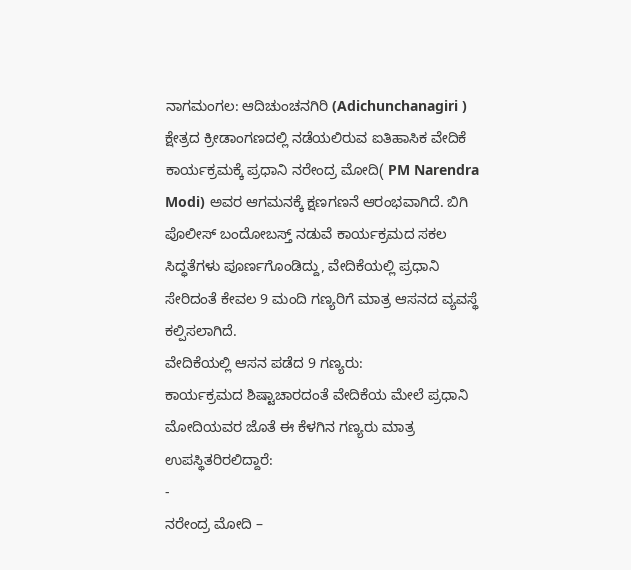ನಾಗಮಂಗಲ: ಆದಿಚುಂಚನಗಿರಿ (Adichunchanagiri ) ಕ್ಷೇತ್ರದ ಕ್ರೀಡಾಂಗಣದಲ್ಲಿ ನಡೆಯಲಿರುವ ಐತಿಹಾಸಿಕ ವೇದಿಕೆ ಕಾರ್ಯಕ್ರಮಕ್ಕೆ ಪ್ರಧಾನಿ ನರೇಂದ್ರ ಮೋದಿ( PM Narendra Modi) ಅವರ ಆಗಮನಕ್ಕೆ ಕ್ಷಣಗಣನೆ ಆರಂಭವಾಗಿದೆ. ಬಿಗಿ ಪೊಲೀಸ್ ಬಂದೋಬಸ್ತ್ ನಡುವೆ ಕಾರ್ಯಕ್ರಮದ ಸಕಲ ಸಿದ್ಧತೆಗಳು ಪೂರ್ಣಗೊಂಡಿದ್ದು, ವೇದಿಕೆಯಲ್ಲಿ ಪ್ರಧಾನಿ ಸೇರಿದಂತೆ ಕೇವಲ 9 ಮಂದಿ ಗಣ್ಯರಿಗೆ ಮಾತ್ರ ಆಸನದ ವ್ಯವಸ್ಥೆ ಕಲ್ಪಿಸಲಾಗಿದೆ.
ವೇದಿಕೆಯಲ್ಲಿ ಆಸನ ಪಡೆದ 9 ಗಣ್ಯರು:
ಕಾರ್ಯಕ್ರಮದ ಶಿಷ್ಟಾಚಾರದಂತೆ ವೇದಿಕೆಯ ಮೇಲೆ ಪ್ರಧಾನಿ ಮೋದಿಯವರ ಜೊತೆ ಈ ಕೆಳಗಿನ ಗಣ್ಯರು ಮಾತ್ರ ಉಪಸ್ಥಿತರಿರಲಿದ್ದಾರೆ:
-
ನರೇಂದ್ರ ಮೋದಿ –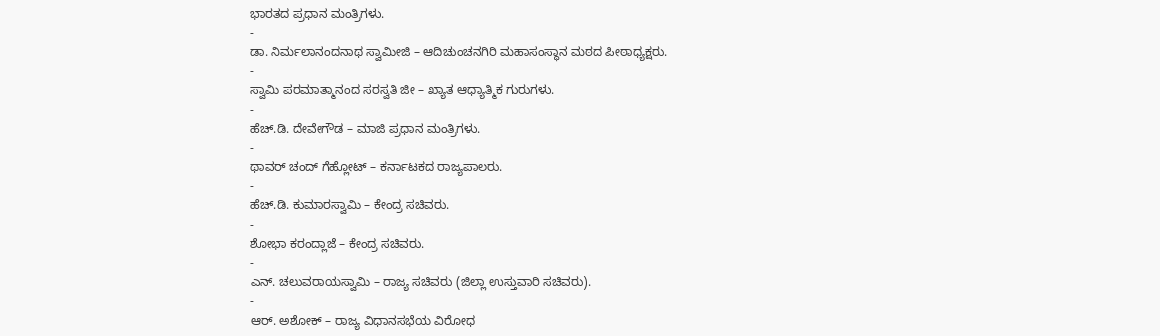ಭಾರತದ ಪ್ರಧಾನ ಮಂತ್ರಿಗಳು.
-
ಡಾ. ನಿರ್ಮಲಾನಂದನಾಥ ಸ್ವಾಮೀಜಿ – ಆದಿಚುಂಚನಗಿರಿ ಮಹಾಸಂಸ್ಥಾನ ಮಠದ ಪೀಠಾಧ್ಯಕ್ಷರು.
-
ಸ್ವಾಮಿ ಪರಮಾತ್ಮಾನಂದ ಸರಸ್ವತಿ ಜೀ – ಖ್ಯಾತ ಆಧ್ಯಾತ್ಮಿಕ ಗುರುಗಳು.
-
ಹೆಚ್.ಡಿ. ದೇವೇಗೌಡ – ಮಾಜಿ ಪ್ರಧಾನ ಮಂತ್ರಿಗಳು.
-
ಥಾವರ್ ಚಂದ್ ಗೆಹ್ಲೋಟ್ – ಕರ್ನಾಟಕದ ರಾಜ್ಯಪಾಲರು.
-
ಹೆಚ್.ಡಿ. ಕುಮಾರಸ್ವಾಮಿ – ಕೇಂದ್ರ ಸಚಿವರು.
-
ಶೋಭಾ ಕರಂದ್ಲಾಜೆ – ಕೇಂದ್ರ ಸಚಿವರು.
-
ಎನ್. ಚಲುವರಾಯಸ್ವಾಮಿ – ರಾಜ್ಯ ಸಚಿವರು (ಜಿಲ್ಲಾ ಉಸ್ತುವಾರಿ ಸಚಿವರು).
-
ಆರ್. ಅಶೋಕ್ – ರಾಜ್ಯ ವಿಧಾನಸಭೆಯ ವಿರೋಧ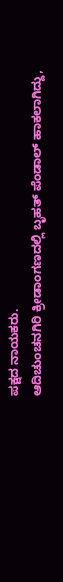ಪಕ್ಷದ ನಾಯಕರು.
ಆದಿಚುಂಚನಗಿರಿ ಕ್ರೀಡಾಂಗಣದಲ್ಲಿ ಬೃಹತ್ ಪೆಂಡಾಲ್ ಹಾಕಲಾಗಿದ್ದು,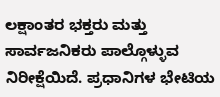ಲಕ್ಷಾಂತರ ಭಕ್ತರು ಮತ್ತು ಸಾರ್ವಜನಿಕರು ಪಾಲ್ಗೊಳ್ಳುವ ನಿರೀಕ್ಷೆಯಿದೆ. ಪ್ರಧಾನಿಗಳ ಭೇಟಿಯ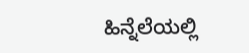ಹಿನ್ನೆಲೆಯಲ್ಲಿ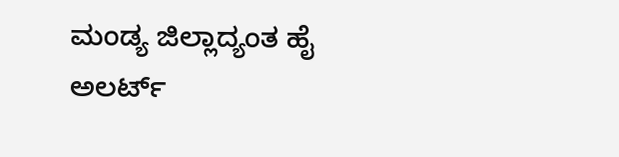ಮಂಡ್ಯ ಜಿಲ್ಲಾದ್ಯಂತ ಹೈ ಅಲರ್ಟ್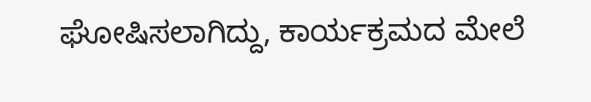ಘೋಷಿಸಲಾಗಿದ್ದು, ಕಾರ್ಯಕ್ರಮದ ಮೇಲೆ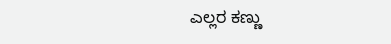ಎಲ್ಲರ ಕಣ್ಣು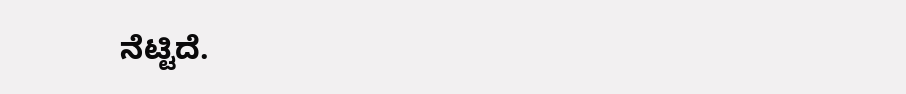ನೆಟ್ಟಿದೆ.